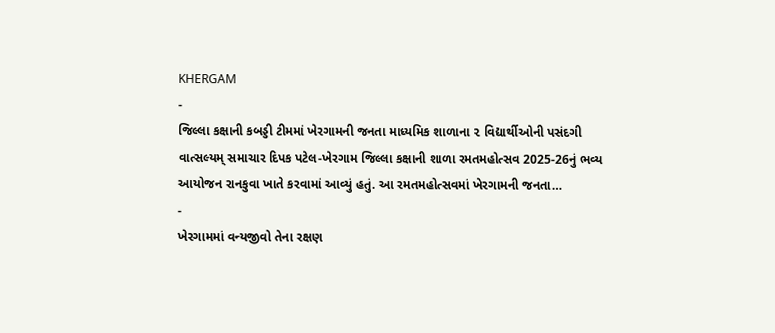KHERGAM
-
જિલ્લા કક્ષાની કબડ્ડી ટીમમાં ખેરગામની જનતા માધ્યમિક શાળાના ૨ વિદ્યાર્થીઓની પસંદગી
વાત્સલ્યમ્ સમાચાર દિપક પટેલ-ખેરગામ જિલ્લા કક્ષાની શાળા રમતમહોત્સવ 2025-26નું ભવ્ય આયોજન રાનકુવા ખાતે કરવામાં આવ્યું હતું. આ રમતમહોત્સવમાં ખેરગામની જનતા…
-
ખેરગામમાં વન્યજીવો તેના રક્ષણ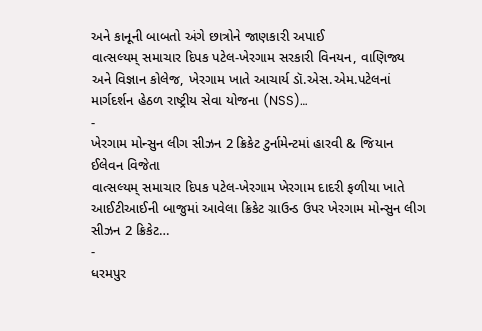અને કાનૂની બાબતો અંગે છાત્રોને જાણકારી અપાઈ
વાત્સલ્યમ્ સમાચાર દિપક પટેલ-ખેરગામ સરકારી વિનયન, વાણિજ્ય અને વિજ્ઞાન કોલેજ, ખેરગામ ખાતે આચાર્ય ડૉ.એસ.એમ.પટેલનાં માર્ગદર્શન હેઠળ રાષ્ટ્રીય સેવા યોજના (NSS)…
-
ખેરગામ મોન્સુન લીગ સીઝન 2 ક્રિકેટ ટુર્નામેન્ટમાં હારવી & જિયાન ઈલેવન વિજેતા
વાત્સલ્યમ્ સમાચાર દિપક પટેલ-ખેરગામ ખેરગામ દાદરી ફળીયા ખાતે આઈટીઆઈની બાજુમાં આવેલા ક્રિકેટ ગ્રાઉન્ડ ઉપર ખેરગામ મોન્સુન લીગ સીઝન 2 ક્રિકેટ…
-
ધરમપુર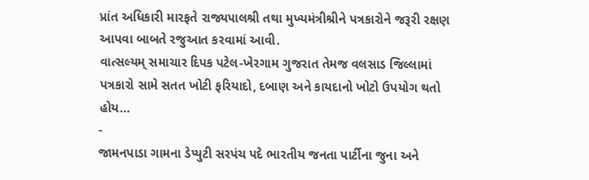પ્રાંત અધિકારી મારફતે રાજ્યપાલશ્રી તથા મુખ્યમંત્રીશ્રીને પત્રકારોને જરૂરી રક્ષણ આપવા બાબતે રજુઆત કરવામાં આવી.
વાત્સલ્યમ્ સમાચાર દિપક પટેલ-ખેરગામ ગુજરાત તેમજ વલસાડ જિલ્લામાં પત્રકારો સામે સતત ખોટી ફરિયાદો, દબાણ અને કાયદાનો ખોટો ઉપયોગ થતો હોય…
-
જામનપાડા ગામના ડેપ્યુટી સરપંચ પદે ભારતીય જનતા પાર્ટીના જુના અને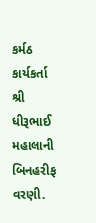કર્મઠ કાર્યકર્તા શ્રી ધીરૂભાઈ મહાલાની બિનહરીફ વરણી.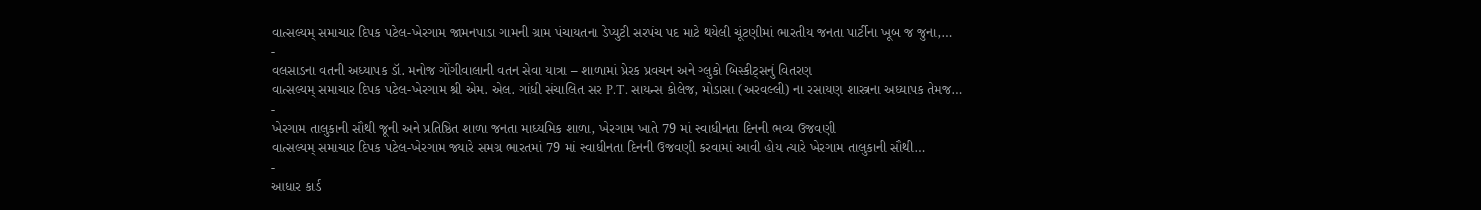વાત્સલ્યમ્ સમાચાર દિપક પટેલ-ખેરગામ જામનપાડા ગામની ગ્રામ પંચાયતના ડેપ્યુટી સરપંચ પદ માટે થયેલી ચૂંટણીમાં ભારતીય જનતા પાર્ટીના ખૂબ જ જુના,…
-
વલસાડના વતની અધ્યાપક ડૉ. મનોજ ગોંગીવાલાની વતન સેવા યાત્રા – શાળામાં પ્રેરક પ્રવચન અને ગ્લુકો બિસ્કીટ્સનું વિતરણ
વાત્સલ્યમ્ સમાચાર દિપક પટેલ-ખેરગામ શ્રી એમ. એલ. ગાંધી સંચાલિત સર P.T. સાયન્સ કોલેજ, મોડાસા (અરવલ્લી) ના રસાયણ શાસ્ત્રના અધ્યાપક તેમજ…
-
ખેરગામ તાલુકાની સૌથી જૂની અને પ્રતિષ્ઠિત શાળા જનતા માધ્યમિક શાળા, ખેરગામ ખાતે 79 માં સ્વાધીનતા દિનની ભવ્ય ઉજવણી
વાત્સલ્યમ્ સમાચાર દિપક પટેલ-ખેરગામ જ્યારે સમગ્ર ભારતમાં 79 માં સ્વાધીનતા દિનની ઉજવણી કરવામાં આવી હોય ત્યારે ખેરગામ તાલુકાની સૌથી…
-
આધાર કાર્ડ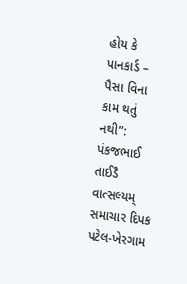હોય કે પાનકાર્ડ – પૈસા વિના કામ થતું નથી”: પંકજભાઈ તાઈડૈ
વાત્સલ્યમ્ સમાચાર દિપક પટેલ-ખેરગામ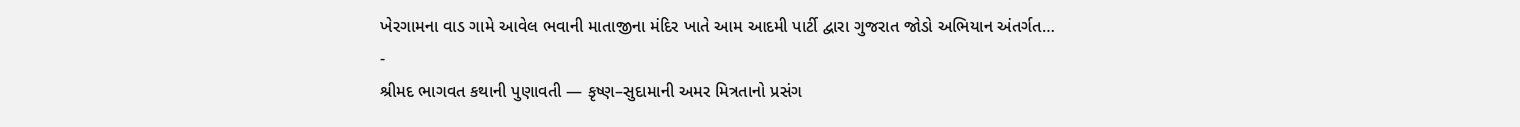ખેરગામના વાડ ગામે આવેલ ભવાની માતાજીના મંદિર ખાતે આમ આદમી પાર્ટી દ્વારા ગુજરાત જોડો અભિયાન અંતર્ગત…
-
શ્રીમદ ભાગવત કથાની પુણાવતી — કૃષ્ણ–સુદામાની અમર મિત્રતાનો પ્રસંગ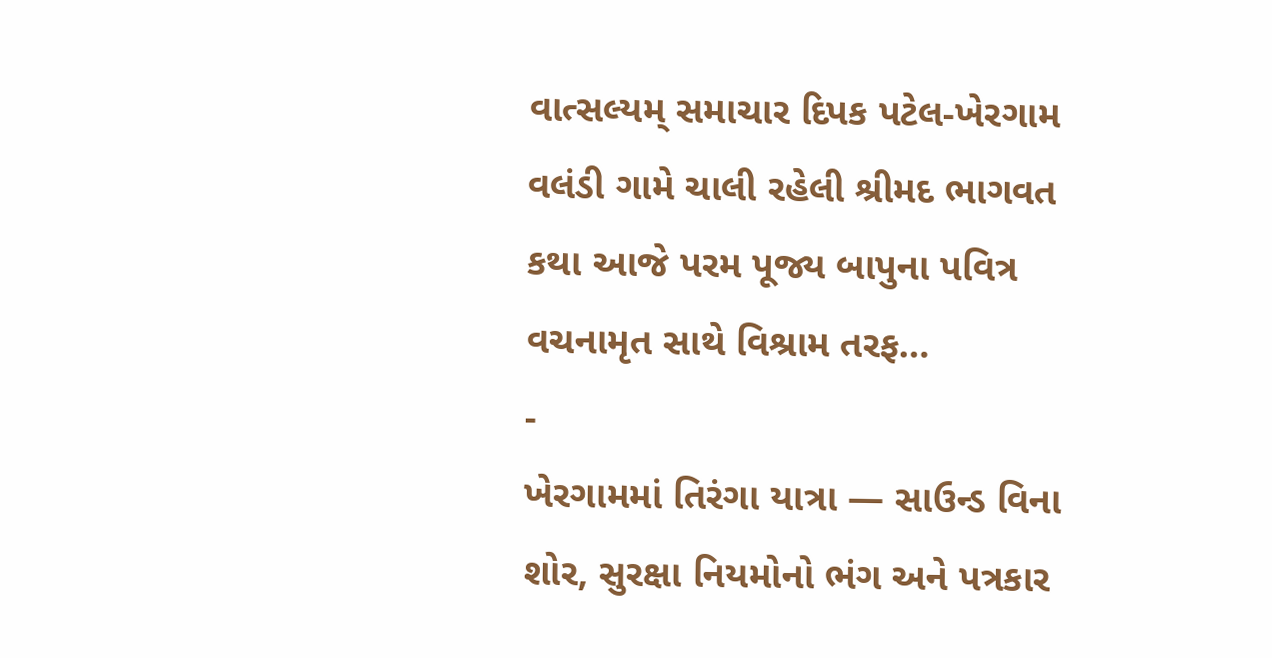વાત્સલ્યમ્ સમાચાર દિપક પટેલ-ખેરગામ વલંડી ગામે ચાલી રહેલી શ્રીમદ ભાગવત કથા આજે પરમ પૂજ્ય બાપુના પવિત્ર વચનામૃત સાથે વિશ્રામ તરફ…
-
ખેરગામમાં તિરંગા યાત્રા — સાઉન્ડ વિના શોર, સુરક્ષા નિયમોનો ભંગ અને પત્રકાર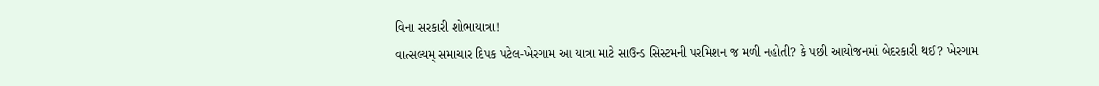વિના સરકારી શોભાયાત્રા!
વાત્સલ્યમ્ સમાચાર દિપક પટેલ-ખેરગામ આ યાત્રા માટે સાઉન્ડ સિસ્ટમની પરમિશન જ મળી નહોતી? કે પછી આયોજનમાં બેદરકારી થઈ? ખેરગામ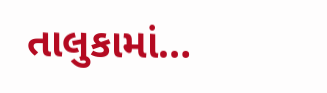તાલુકામાં…